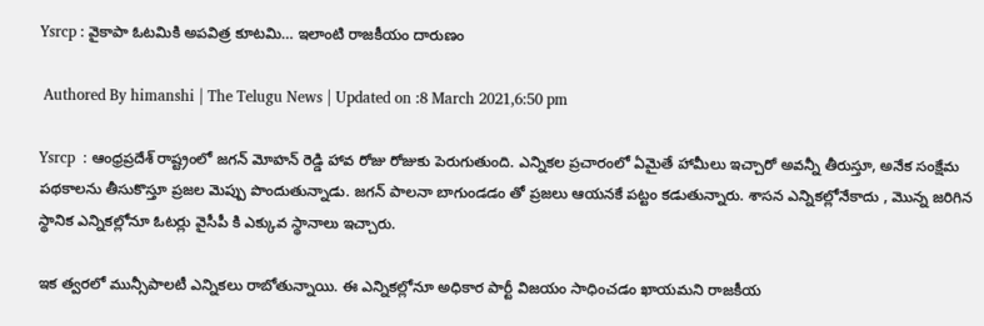Ysrcp : వైకాపా ఓటమికి అపవిత్ర కూటమి… ఇలాంటి రాజకీయం దారుణం

 Authored By himanshi | The Telugu News | Updated on :8 March 2021,6:50 pm

Ysrcp  : ఆంధ్రప్రదేశ్ రాష్ట్రంలో జగన్ మోహన్ రెడ్డి హావ రోజు రోజుకు పెరుగుతుంది. ఎన్నికల ప్రచారంలో ఏమైతే హామీలు ఇచ్చారో అవన్నీ తీరుస్తూ, అనేక సంక్షేమ పథకాలను తీసుకొస్తూ ప్రజల మెప్పు పొందుతున్నాడు. జగన్ పాలనా బాగుండడం తో ప్రజలు ఆయనకే పట్టం కడుతున్నారు. శాసన ఎన్నికల్లోనేకాదు , మొన్న జరిగిన స్థానిక ఎన్నికల్లోనూ ఓటర్లు వైసీపీ కి ఎక్కువ స్థానాలు ఇచ్చారు.

ఇక త్వరలో మున్సీపాలటీ ఎన్నికలు రాబోతున్నాయి. ఈ ఎన్నికల్లోనూ అధికార పార్టీ విజయం సాధించడం ఖాయమని రాజకీయ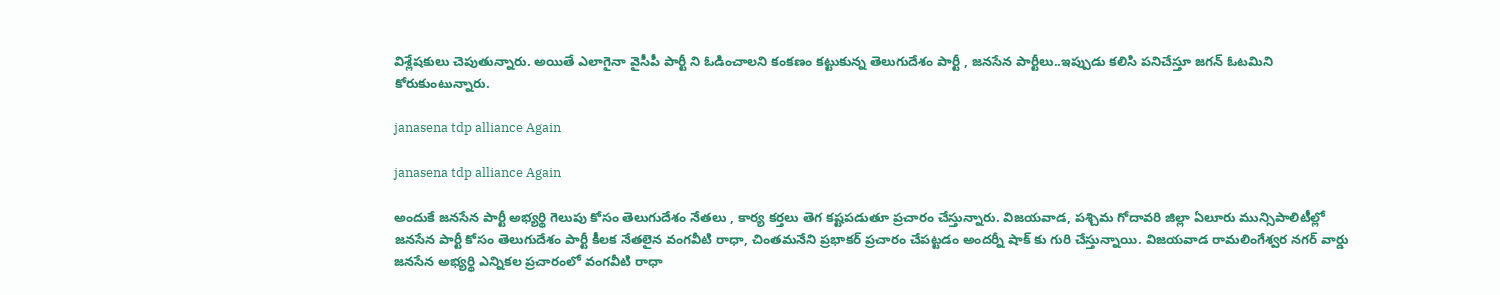విశ్లేషకులు చెపుతున్నారు. అయితే ఎలాగైనా వైసీపీ పార్టీ ని ఓడించాలని కంకణం కట్టుకున్న తెలుగుదేశం పార్టీ , జనసేన పార్టీలు..ఇప్పుడు కలిసి పనిచేస్తూ జగన్ ఓటమిని కోరుకుంటున్నారు.

janasena tdp alliance Again

janasena tdp alliance Again

అందుకే జనసేన పార్టీ అభ్యర్థి గెలుపు కోసం తెలుగుదేశం నేతలు , కార్య కర్తలు తెగ కష్టపడుతూ ప్రచారం చేస్తున్నారు. విజయవాడ, పశ్చిమ గోదావరి జిల్లా ఏలూరు మున్సిపాలిటీల్లో జనసేన పార్టీ కోసం తెలుగుదేశం పార్టీ కీలక నేతలైన వంగవీటి రాధా, చింతమనేని ప్రభాకర్ ప్రచారం చేపట్టడం అందర్నీ షాక్ కు గురి చేస్తున్నాయి. విజయవాడ రామలింగేశ్వర నగర్ వార్డు జనసేన అభ్యర్థి ఎన్నికల ప్రచారంలో వంగవీటి రాధా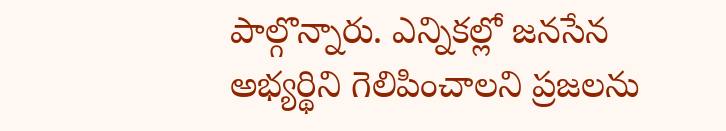పాల్గొన్నారు. ఎన్నికల్లో జనసేన అభ్యర్థిని గెలిపించాలని ప్రజలను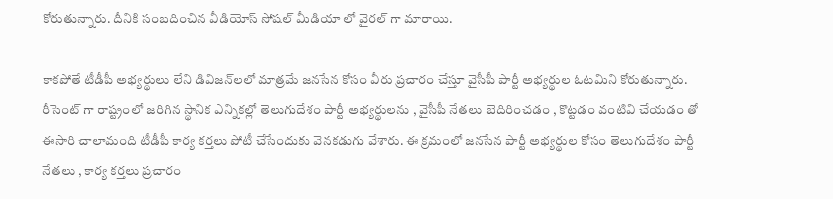కోరుతున్నారు. దీనికి సంబదించిన వీడియోస్ సోషల్ మీడియా లో వైరల్ గా మారాయి.

కాకపోతే టీడీపీ అభ్యర్థులు లేని డివిజన్‌లలో మాత్రమే జనసేన కోసం వీరు ప్రచారం చేస్తూ వైసీపీ పార్టీ అభ్యర్థుల ఓటమిని కోరుతున్నారు. రీసెంట్ గా రాష్ట్రంలో జరిగిన స్థానిక ఎన్నికల్లో తెలుగుదేశం పార్టీ అభ్యర్థులను , వైసీపీ నేతలు బెదిరించడం , కొట్టడం వంటివి చేయడం తో ఈసారి చాలామంది టీడీపీ కార్య కర్తలు పోటీ చేసేందుకు వెనకడుగు వేశారు. ఈ క్రమంలో జనసేన పార్టీ అభ్యర్థుల కోసం తెలుగుదేశం పార్టీ నేతలు , కార్య కర్తలు ప్రచారం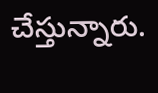చేస్తున్నారు.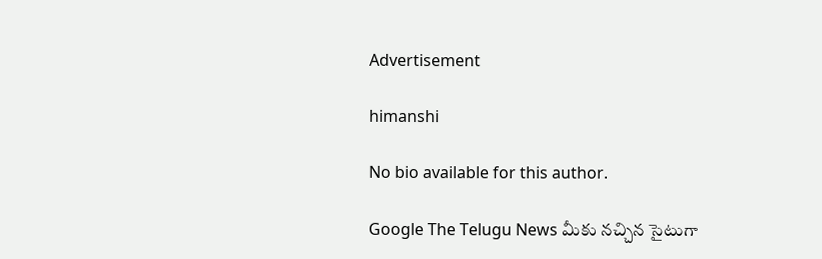Advertisement

himanshi

No bio available for this author.

Google The Telugu News మీకు నచ్చిన సైటుగా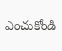ఎంచుకోండి